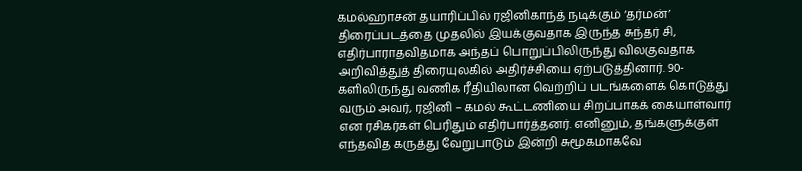கமல்ஹாசன் தயாரிப்பில் ரஜினிகாந்த் நடிக்கும் ‘தர்மன்’ திரைப்படத்தை முதலில் இயக்குவதாக இருந்த சுந்தர் சி, எதிர்பாராதவிதமாக அந்தப் பொறுப்பிலிருந்து விலகுவதாக அறிவித்துத் திரையுலகில் அதிர்ச்சியை ஏற்படுத்தினார். 90-களிலிருந்து வணிக ரீதியிலான வெற்றிப் படங்களைக் கொடுத்து வரும் அவர், ரஜினி – கமல் கூட்டணியை சிறப்பாகக் கையாள்வார் என ரசிகர்கள் பெரிதும் எதிர்பார்த்தனர். எனினும், தங்களுக்குள் எந்தவித கருத்து வேறுபாடும் இன்றி சுமூகமாகவே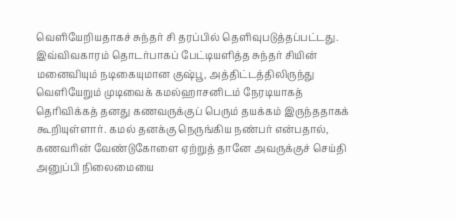வெளியேறியதாகச் சுந்தர் சி தரப்பில் தெளிவுபடுத்தப்பட்டது.
இவ்விவகாரம் தொடர்பாகப் பேட்டியளித்த சுந்தர் சியின் மனைவியும் நடிகையுமான குஷ்பூ, அத்திட்டத்திலிருந்து வெளியேறும் முடிவைக் கமல்ஹாசனிடம் நேரடியாகத் தெரிவிக்கத் தனது கணவருக்குப் பெரும் தயக்கம் இருந்ததாகக் கூறியுள்ளார். கமல் தனக்கு நெருங்கிய நண்பர் என்பதால், கணவரின் வேண்டுகோளை ஏற்றுத் தானே அவருக்குச் செய்தி அனுப்பி நிலைமையை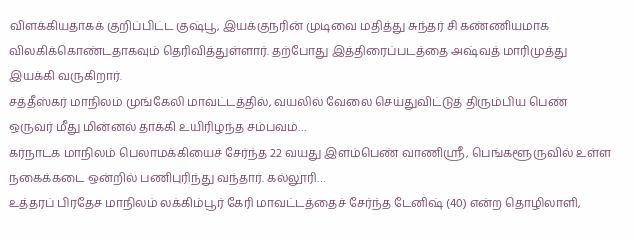விளக்கியதாகக் குறிப்பிட்ட குஷ்பூ, இயக்குநரின் முடிவை மதித்து சுந்தர் சி கண்ணியமாக விலகிக்கொண்டதாகவும் தெரிவித்துள்ளார். தற்போது இத்திரைப்படத்தை அஷ்வத் மாரிமுத்து இயக்கி வருகிறார்.
சத்தீஸ்கர் மாநிலம் முங்கேலி மாவட்டத்தில், வயலில் வேலை செய்துவிட்டுத் திரும்பிய பெண் ஒருவர் மீது மின்னல் தாக்கி உயிரிழந்த சம்பவம்…
கர்நாடக மாநிலம் பெலாமக்கியைச் சேர்ந்த 22 வயது இளம்பெண் வாணிஸ்ரீ, பெங்களூருவில் உள்ள நகைக்கடை ஒன்றில் பணிபுரிந்து வந்தார். கல்லூரி…
உத்தரப் பிரதேச மாநிலம் லக்கிம்பூர் கேரி மாவட்டத்தைச் சேர்ந்த டேனிஷ் (40) என்ற தொழிலாளி,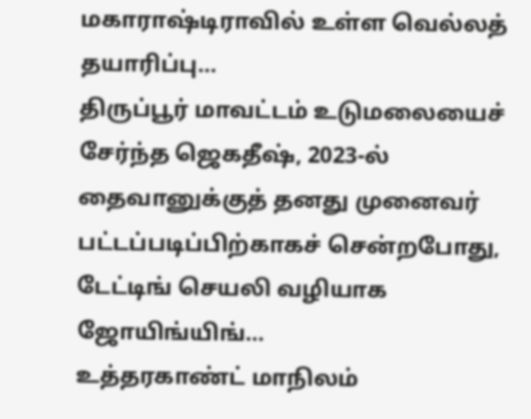மகாராஷ்டிராவில் உள்ள வெல்லத் தயாரிப்பு…
திருப்பூர் மாவட்டம் உடுமலையைச் சேர்ந்த ஜெகதீஷ், 2023-ல் தைவானுக்குத் தனது முனைவர் பட்டப்படிப்பிற்காகச் சென்றபோது, டேட்டிங் செயலி வழியாக ஜோயிங்யிங்…
உத்தரகாண்ட் மாநிலம்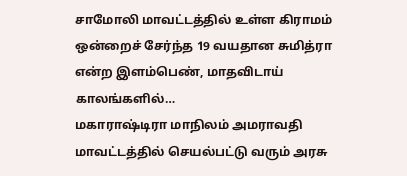சாமோலி மாவட்டத்தில் உள்ள கிராமம் ஒன்றைச் சேர்ந்த 19 வயதான சுமித்ரா என்ற இளம்பெண், மாதவிடாய் காலங்களில்…
மகாராஷ்டிரா மாநிலம் அமராவதி மாவட்டத்தில் செயல்பட்டு வரும் அரசு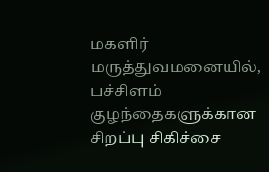மகளிர் மருத்துவமனையில், பச்சிளம் குழந்தைகளுக்கான சிறப்பு சிகிச்சை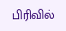பிரிவில்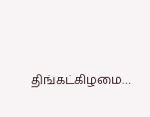திங்கட்கிழமை…